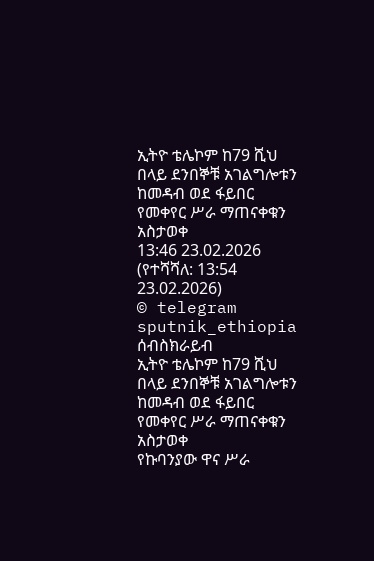ኢትዮ ቴሌኮም ከ79 ሺህ በላይ ደንበኞቹ አገልግሎቱን ከመዳብ ወደ ፋይበር የመቀየር ሥራ ማጠናቀቁን አስታወቀ
13:46 23.02.2026 (የተሻሻለ: 13:54 23.02.2026)
© telegram sputnik_ethiopia
ሰብስክራይብ
ኢትዮ ቴሌኮም ከ79 ሺህ በላይ ደንበኞቹ አገልግሎቱን ከመዳብ ወደ ፋይበር የመቀየር ሥራ ማጠናቀቁን አስታወቀ
የኩባንያው ዋና ሥራ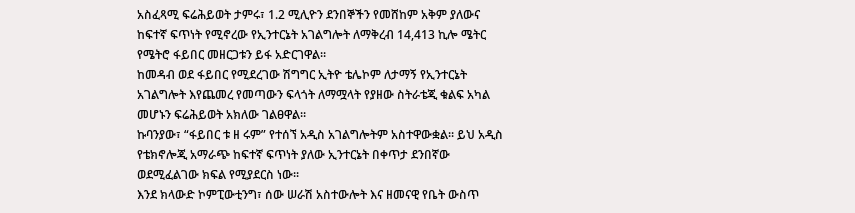አስፈጻሚ ፍሬሕይወት ታምሩ፣ 1.2 ሚሊዮን ደንበኞችን የመሸከም አቅም ያለውና ከፍተኛ ፍጥነት የሚኖረው የኢንተርኔት አገልግሎት ለማቅረብ 14,413 ኪሎ ሜትር የሜትሮ ፋይበር መዘርጋቱን ይፋ አድርገዋል።
ከመዳብ ወደ ፋይበር የሚደረገው ሽግግር ኢትዮ ቴሌኮም ለታማኝ የኢንተርኔት አገልግሎት እየጨመረ የመጣውን ፍላጎት ለማሟላት የያዘው ስትራቴጂ ቁልፍ አካል መሆኑን ፍሬሕይወት አክለው ገልፀዋል።
ኩባንያው፣ “ፋይበር ቱ ዘ ሩም” የተሰኘ አዲስ አገልግሎትም አስተዋውቋል። ይህ አዲስ የቴክኖሎጂ አማራጭ ከፍተኛ ፍጥነት ያለው ኢንተርኔት በቀጥታ ደንበኛው ወደሚፈልገው ክፍል የሚያደርስ ነው፡፡
እንደ ክላውድ ኮምፒውቲንግ፣ ሰው ሠራሽ አስተውሎት እና ዘመናዊ የቤት ውስጥ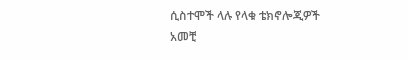ሲስተሞች ላሉ የላቁ ቴክኖሎጂዎች አመቺ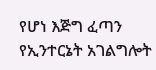የሆነ እጅግ ፈጣን የኢንተርኔት አገልግሎት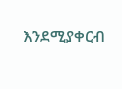እንደሚያቀርብ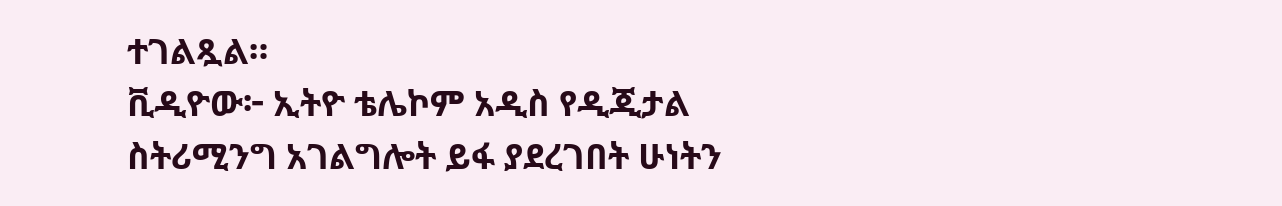ተገልጿል።
ቪዲዮው፦ ኢትዮ ቴሌኮም አዲስ የዲጂታል ስትሪሚንግ አገልግሎት ይፋ ያደረገበት ሁነትን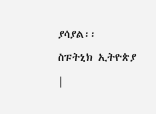ያሳያል፡፡
ስፑትኒክ ኢትዮጵያ |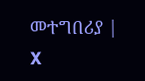መተግበሪያ | X